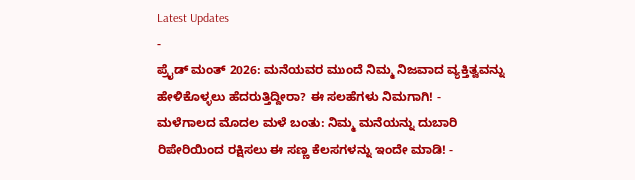Latest Updates
-
ಪ್ರೈಡ್ ಮಂತ್ 2026: ಮನೆಯವರ ಮುಂದೆ ನಿಮ್ಮ ನಿಜವಾದ ವ್ಯಕ್ತಿತ್ವವನ್ನು ಹೇಳಿಕೊಳ್ಳಲು ಹೆದರುತ್ತಿದ್ದೀರಾ? ಈ ಸಲಹೆಗಳು ನಿಮಗಾಗಿ! -
ಮಳೆಗಾಲದ ಮೊದಲ ಮಳೆ ಬಂತು: ನಿಮ್ಮ ಮನೆಯನ್ನು ದುಬಾರಿ ರಿಪೇರಿಯಿಂದ ರಕ್ಷಿಸಲು ಈ ಸಣ್ಣ ಕೆಲಸಗಳನ್ನು ಇಂದೇ ಮಾಡಿ! -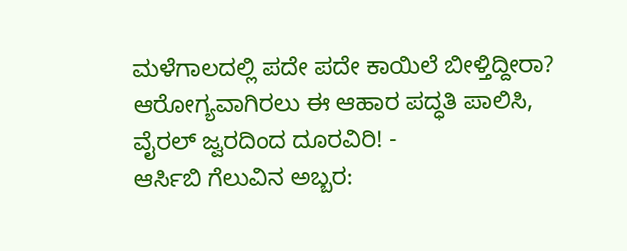ಮಳೆಗಾಲದಲ್ಲಿ ಪದೇ ಪದೇ ಕಾಯಿಲೆ ಬೀಳ್ತಿದ್ದೀರಾ? ಆರೋಗ್ಯವಾಗಿರಲು ಈ ಆಹಾರ ಪದ್ಧತಿ ಪಾಲಿಸಿ, ವೈರಲ್ ಜ್ವರದಿಂದ ದೂರವಿರಿ! -
ಆರ್ಸಿಬಿ ಗೆಲುವಿನ ಅಬ್ಬರ: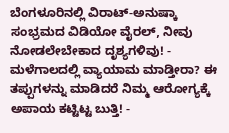ಬೆಂಗಳೂರಿನಲ್ಲಿ ವಿರಾಟ್-ಅನುಷ್ಕಾ ಸಂಭ್ರಮದ ವಿಡಿಯೋ ವೈರಲ್, ನೀವು ನೋಡಲೇಬೇಕಾದ ದೃಶ್ಯಗಳಿವು! -
ಮಳೆಗಾಲದಲ್ಲಿ ವ್ಯಾಯಾಮ ಮಾಡ್ತೀರಾ? ಈ ತಪ್ಪುಗಳನ್ನು ಮಾಡಿದರೆ ನಿಮ್ಮ ಆರೋಗ್ಯಕ್ಕೆ ಅಪಾಯ ಕಟ್ಟಿಟ್ಟ ಬುತ್ತಿ! -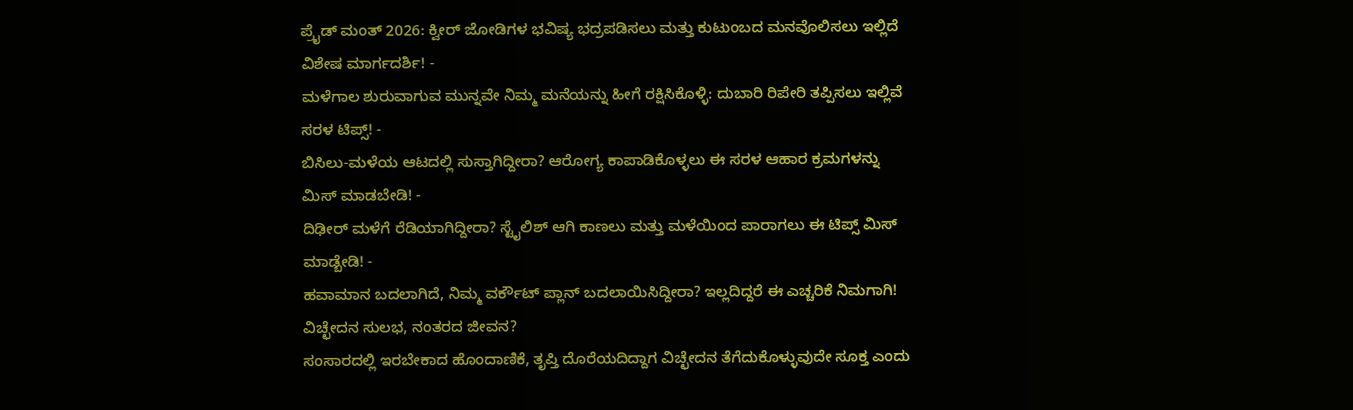ಪ್ರೈಡ್ ಮಂತ್ 2026: ಕ್ವೀರ್ ಜೋಡಿಗಳ ಭವಿಷ್ಯ ಭದ್ರಪಡಿಸಲು ಮತ್ತು ಕುಟುಂಬದ ಮನವೊಲಿಸಲು ಇಲ್ಲಿದೆ ವಿಶೇಷ ಮಾರ್ಗದರ್ಶಿ! -
ಮಳೆಗಾಲ ಶುರುವಾಗುವ ಮುನ್ನವೇ ನಿಮ್ಮ ಮನೆಯನ್ನು ಹೀಗೆ ರಕ್ಷಿಸಿಕೊಳ್ಳಿ: ದುಬಾರಿ ರಿಪೇರಿ ತಪ್ಪಿಸಲು ಇಲ್ಲಿವೆ ಸರಳ ಟಿಪ್ಸ್! -
ಬಿಸಿಲು-ಮಳೆಯ ಆಟದಲ್ಲಿ ಸುಸ್ತಾಗಿದ್ದೀರಾ? ಆರೋಗ್ಯ ಕಾಪಾಡಿಕೊಳ್ಳಲು ಈ ಸರಳ ಆಹಾರ ಕ್ರಮಗಳನ್ನು ಮಿಸ್ ಮಾಡಬೇಡಿ! -
ದಿಢೀರ್ ಮಳೆಗೆ ರೆಡಿಯಾಗಿದ್ದೀರಾ? ಸ್ಟೈಲಿಶ್ ಆಗಿ ಕಾಣಲು ಮತ್ತು ಮಳೆಯಿಂದ ಪಾರಾಗಲು ಈ ಟಿಪ್ಸ್ ಮಿಸ್ ಮಾಡ್ಬೇಡಿ! -
ಹವಾಮಾನ ಬದಲಾಗಿದೆ, ನಿಮ್ಮ ವರ್ಕೌಟ್ ಪ್ಲಾನ್ ಬದಲಾಯಿಸಿದ್ದೀರಾ? ಇಲ್ಲದಿದ್ದರೆ ಈ ಎಚ್ಚರಿಕೆ ನಿಮಗಾಗಿ!
ವಿಚ್ಛೇದನ ಸುಲಭ, ನಂತರದ ಜೀವನ?
ಸಂಸಾರದಲ್ಲಿ ಇರಬೇಕಾದ ಹೊಂದಾಣಿಕೆ, ತೃಪ್ತಿ ದೊರೆಯದಿದ್ದಾಗ ವಿಚ್ಛೇದನ ತೆಗೆದುಕೊಳ್ಳುವುದೇ ಸೂಕ್ತ ಎಂದು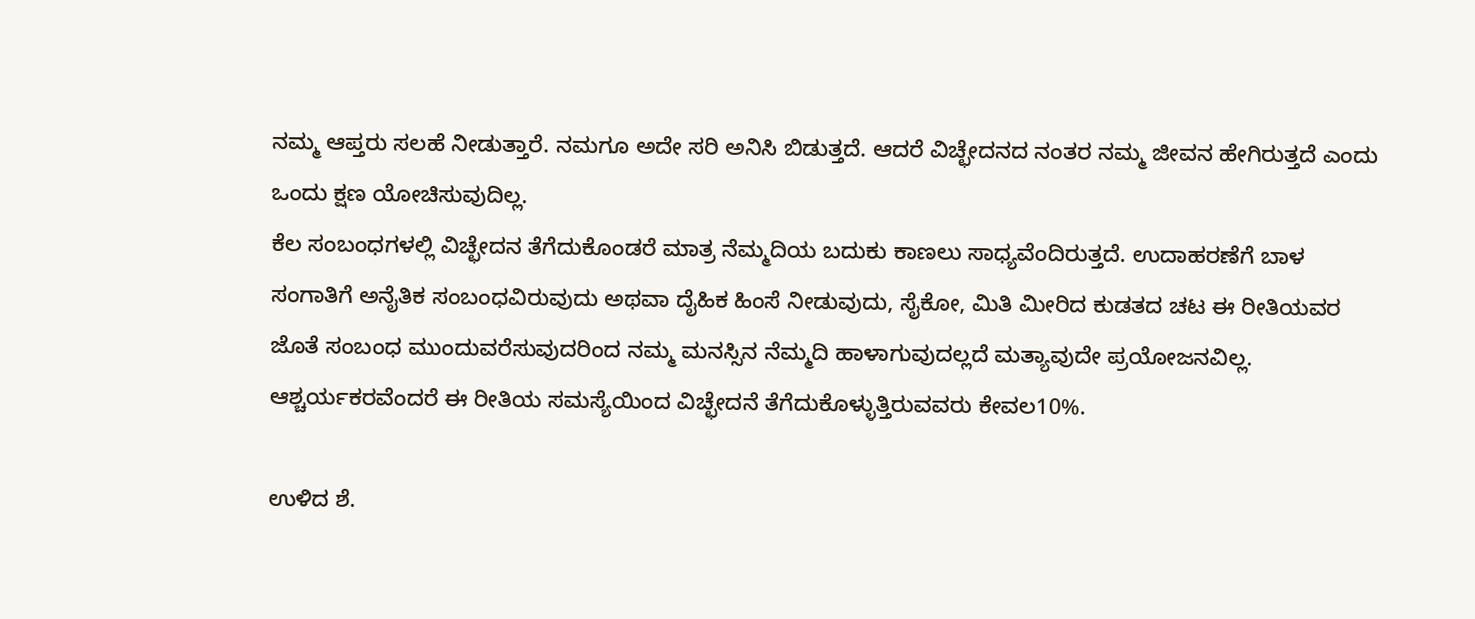ನಮ್ಮ ಆಪ್ತರು ಸಲಹೆ ನೀಡುತ್ತಾರೆ. ನಮಗೂ ಅದೇ ಸರಿ ಅನಿಸಿ ಬಿಡುತ್ತದೆ. ಆದರೆ ವಿಚ್ಛೇದನದ ನಂತರ ನಮ್ಮ ಜೀವನ ಹೇಗಿರುತ್ತದೆ ಎಂದು ಒಂದು ಕ್ಷಣ ಯೋಚಿಸುವುದಿಲ್ಲ.
ಕೆಲ ಸಂಬಂಧಗಳಲ್ಲಿ ವಿಚ್ಛೇದನ ತೆಗೆದುಕೊಂಡರೆ ಮಾತ್ರ ನೆಮ್ಮದಿಯ ಬದುಕು ಕಾಣಲು ಸಾಧ್ಯವೆಂದಿರುತ್ತದೆ. ಉದಾಹರಣೆಗೆ ಬಾಳ ಸಂಗಾತಿಗೆ ಅನೈತಿಕ ಸಂಬಂಧವಿರುವುದು ಅಥವಾ ದೈಹಿಕ ಹಿಂಸೆ ನೀಡುವುದು, ಸೈಕೋ, ಮಿತಿ ಮೀರಿದ ಕುಡತದ ಚಟ ಈ ರೀತಿಯವರ ಜೊತೆ ಸಂಬಂಧ ಮುಂದುವರೆಸುವುದರಿಂದ ನಮ್ಮ ಮನಸ್ಸಿನ ನೆಮ್ಮದಿ ಹಾಳಾಗುವುದಲ್ಲದೆ ಮತ್ಯಾವುದೇ ಪ್ರಯೋಜನವಿಲ್ಲ. ಆಶ್ಚರ್ಯಕರವೆಂದರೆ ಈ ರೀತಿಯ ಸಮಸ್ಯೆಯಿಂದ ವಿಚ್ಛೇದನೆ ತೆಗೆದುಕೊಳ್ಳುತ್ತಿರುವವರು ಕೇವಲ10%.

ಉಳಿದ ಶೆ.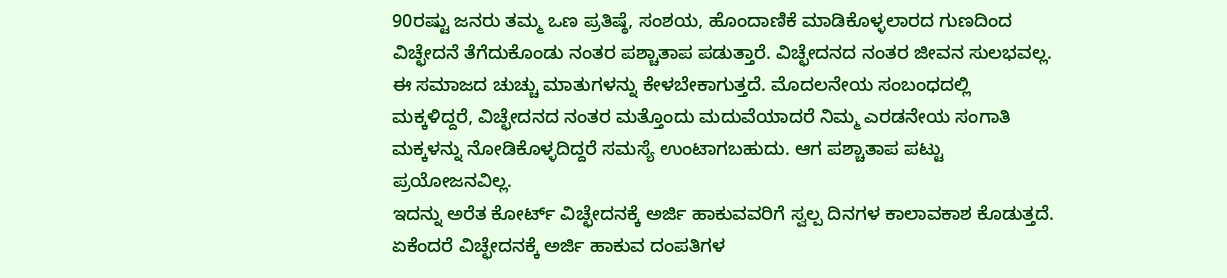90ರಷ್ಟು ಜನರು ತಮ್ಮ ಒಣ ಪ್ರತಿಷ್ಠೆ, ಸಂಶಯ, ಹೊಂದಾಣಿಕೆ ಮಾಡಿಕೊಳ್ಳಲಾರದ ಗುಣದಿಂದ ವಿಚ್ಛೇದನೆ ತೆಗೆದುಕೊಂಡು ನಂತರ ಪಶ್ಚಾತಾಪ ಪಡುತ್ತಾರೆ. ವಿಚ್ಛೇದನದ ನಂತರ ಜೀವನ ಸುಲಭವಲ್ಲ. ಈ ಸಮಾಜದ ಚುಚ್ಚು ಮಾತುಗಳನ್ನು ಕೇಳಬೇಕಾಗುತ್ತದೆ. ಮೊದಲನೇಯ ಸಂಬಂಧದಲ್ಲಿ ಮಕ್ಕಳಿದ್ದರೆ, ವಿಚ್ಛೇದನದ ನಂತರ ಮತ್ತೊಂದು ಮದುವೆಯಾದರೆ ನಿಮ್ಮ ಎರಡನೇಯ ಸಂಗಾತಿ ಮಕ್ಕಳನ್ನು ನೋಡಿಕೊಳ್ಳದಿದ್ದರೆ ಸಮಸ್ಯೆ ಉಂಟಾಗಬಹುದು. ಆಗ ಪಶ್ಚಾತಾಪ ಪಟ್ಟು ಪ್ರಯೋಜನವಿಲ್ಲ.
ಇದನ್ನು ಅರೆತ ಕೋರ್ಟ್ ವಿಚ್ಛೇದನಕ್ಕೆ ಅರ್ಜಿ ಹಾಕುವವರಿಗೆ ಸ್ವಲ್ಪ ದಿನಗಳ ಕಾಲಾವಕಾಶ ಕೊಡುತ್ತದೆ. ಏಕೆಂದರೆ ವಿಚ್ಛೇದನಕ್ಕೆ ಅರ್ಜಿ ಹಾಕುವ ದಂಪತಿಗಳ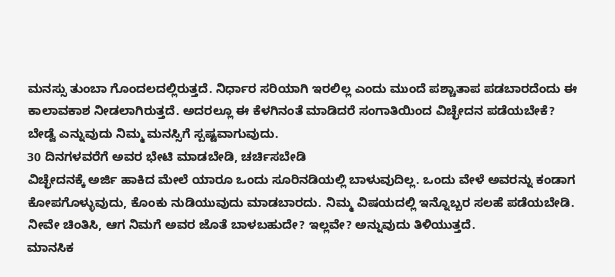ಮನಸ್ಸು ತುಂಬಾ ಗೊಂದಲದಲ್ಲಿರುತ್ತದೆ. ನಿರ್ಧಾರ ಸರಿಯಾಗಿ ಇರಲಿಲ್ಲ ಎಂದು ಮುಂದೆ ಪಶ್ಚಾತಾಪ ಪಡಬಾರದೆಂದು ಈ ಕಾಲಾವಕಾಶ ನೀಡಲಾಗಿರುತ್ತದೆ. ಅದರಲ್ಲೂ ಈ ಕೆಳಗಿನಂತೆ ಮಾಡಿದರೆ ಸಂಗಾತಿಯಿಂದ ವಿಚ್ಛೇದನ ಪಡೆಯಬೇಕೆ? ಬೇಡ್ವೆ ಎನ್ನುವುದು ನಿಮ್ಮ ಮನಸ್ಸಿಗೆ ಸ್ಪಷ್ಟವಾಗುವುದು.
30 ದಿನಗಳವರೆಗೆ ಅವರ ಭೇಟಿ ಮಾಡಬೇಡಿ, ಚರ್ಚಿಸಬೇಡಿ
ವಿಚ್ಛೇದನಕ್ಕೆ ಅರ್ಜಿ ಹಾಕಿದ ಮೇಲೆ ಯಾರೂ ಒಂದು ಸೂರಿನಡಿಯಲ್ಲಿ ಬಾಳುವುದಿಲ್ಲ. ಒಂದು ವೇಳೆ ಅವರನ್ನು ಕಂಡಾಗ ಕೋಪಗೊಳ್ಳುವುದು, ಕೊಂಕು ನುಡಿಯುವುದು ಮಾಡಬಾರದು. ನಿಮ್ಮ ವಿಷಯದಲ್ಲಿ ಇನ್ನೊಬ್ಬರ ಸಲಹೆ ಪಡೆಯಬೇಡಿ. ನೀವೇ ಚಿಂತಿಸಿ, ಆಗ ನಿಮಗೆ ಅವರ ಜೊತೆ ಬಾಳಬಹುದೇ? ಇಲ್ಲವೇ? ಅನ್ನುವುದು ತಿಳಿಯುತ್ತದೆ.
ಮಾನಸಿಕ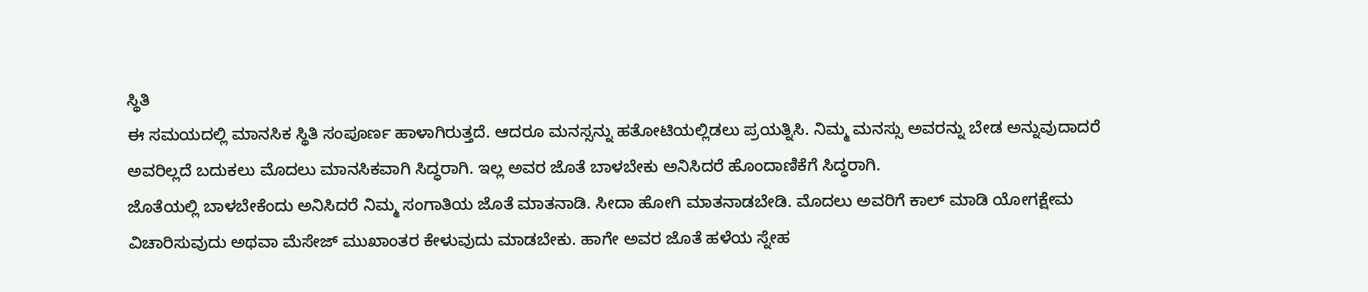ಸ್ಥಿತಿ
ಈ ಸಮಯದಲ್ಲಿ ಮಾನಸಿಕ ಸ್ಥಿತಿ ಸಂಪೂರ್ಣ ಹಾಳಾಗಿರುತ್ತದೆ. ಆದರೂ ಮನಸ್ಸನ್ನು ಹತೋಟಿಯಲ್ಲಿಡಲು ಪ್ರಯತ್ನಿಸಿ. ನಿಮ್ಮ ಮನಸ್ಸು ಅವರನ್ನು ಬೇಡ ಅನ್ನುವುದಾದರೆ ಅವರಿಲ್ಲದೆ ಬದುಕಲು ಮೊದಲು ಮಾನಸಿಕವಾಗಿ ಸಿದ್ಧರಾಗಿ. ಇಲ್ಲ ಅವರ ಜೊತೆ ಬಾಳಬೇಕು ಅನಿಸಿದರೆ ಹೊಂದಾಣಿಕೆಗೆ ಸಿದ್ಧರಾಗಿ.
ಜೊತೆಯಲ್ಲಿ ಬಾಳಬೇಕೆಂದು ಅನಿಸಿದರೆ ನಿಮ್ಮ ಸಂಗಾತಿಯ ಜೊತೆ ಮಾತನಾಡಿ. ಸೀದಾ ಹೋಗಿ ಮಾತನಾಡಬೇಡಿ. ಮೊದಲು ಅವರಿಗೆ ಕಾಲ್ ಮಾಡಿ ಯೋಗಕ್ಷೇಮ ವಿಚಾರಿಸುವುದು ಅಥವಾ ಮೆಸೇಜ್ ಮುಖಾಂತರ ಕೇಳುವುದು ಮಾಡಬೇಕು. ಹಾಗೇ ಅವರ ಜೊತೆ ಹಳೆಯ ಸ್ನೇಹ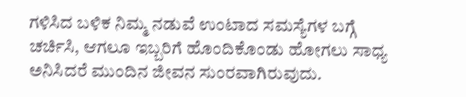ಗಳಿಸಿದ ಬಳಿಕ ನಿಮ್ಮ ನಡುವೆ ಉಂಟಾದ ಸಮಸ್ಯೆಗಳ ಬಗ್ಗೆ ಚರ್ಚಿಸಿ, ಆಗಲೂ ಇಬ್ಬರಿಗೆ ಹೊಂದಿಕೊಂಡು ಹೋಗಲು ಸಾಧ್ಯ ಅನಿಸಿದರೆ ಮುಂದಿನ ಜೀವನ ಸುಂರವಾಗಿರುವುದು.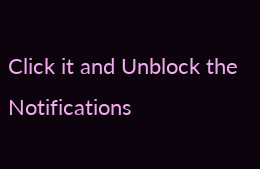Click it and Unblock the Notifications